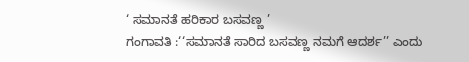‘ ಸಮಾನತೆ ಹರಿಕಾರ ಬಸವಣ್ಣ ’
ಗಂಗಾವತಿ :‘‘ಸಮಾನತೆ ಸಾರಿದ ಬಸವಣ್ಣ ನಮಗೆ ಆದರ್ಶ’’ ಎಂದು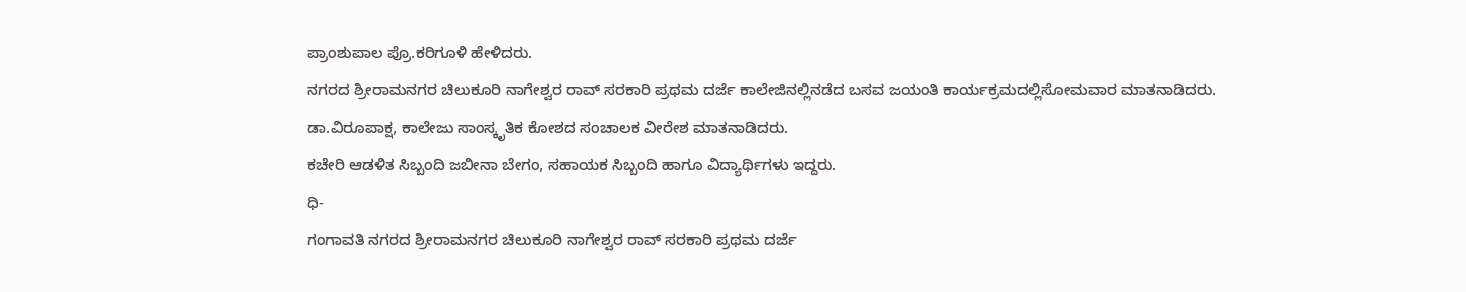ಪ್ರಾಂಶುಪಾಲ ಪ್ರೊ.ಕರಿಗೂಳಿ ಹೇಳಿದರು.
ನಗರದ ಶ್ರೀರಾಮನಗರ ಚಿಲುಕೂರಿ ನಾಗೇಶ್ವರ ರಾವ್ ಸರಕಾರಿ ಪ್ರಥಮ ದರ್ಜೆ ಕಾಲೇಜಿನಲ್ಲಿನಡೆದ ಬಸವ ಜಯಂತಿ ಕಾರ್ಯಕ್ರಮದಲ್ಲಿಸೋಮವಾರ ಮಾತನಾಡಿದರು.
ಡಾ.ವಿರೂಪಾಕ್ಷ, ಕಾಲೇಜು ಸಾಂಸ್ಕೃತಿಕ ಕೋಶದ ಸಂಚಾಲಕ ವೀರೇಶ ಮಾತನಾಡಿದರು.
ಕಚೇರಿ ಆಡಳಿತ ಸಿಬ್ಬಂದಿ ಜಬೀನಾ ಬೇಗಂ, ಸಹಾಯಕ ಸಿಬ್ಬಂದಿ ಹಾಗೂ ವಿದ್ಯಾರ್ಥಿಗಳು ಇದ್ದರು.
ಧಿ-
ಗಂಗಾವತಿ ನಗರದ ಶ್ರೀರಾಮನಗರ ಚಿಲುಕೂರಿ ನಾಗೇಶ್ವರ ರಾವ್ ಸರಕಾರಿ ಪ್ರಥಮ ದರ್ಜೆ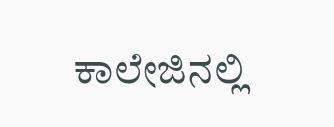ಕಾಲೇಜಿನಲ್ಲಿ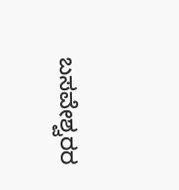ಬಸವೇಶ್ವರರ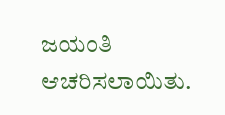ಜಯಂತಿ ಆಚರಿಸಲಾಯಿತು.